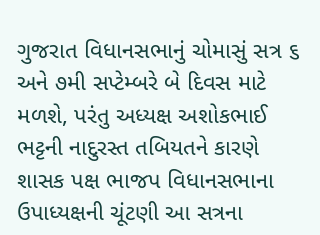ગુજરાત વિધાનસભાનું ચોમાસું સત્ર ૬ અને ૭મી સપ્ટેમ્બરે બે દિવસ માટે મળશે, પરંતુ અધ્યક્ષ અશોકભાઈ ભટ્ટની નાદુરસ્ત તબિયતને કારણે શાસક પક્ષ ભાજપ વિધાનસભાના ઉપાધ્યક્ષની ચૂંટણી આ સત્રના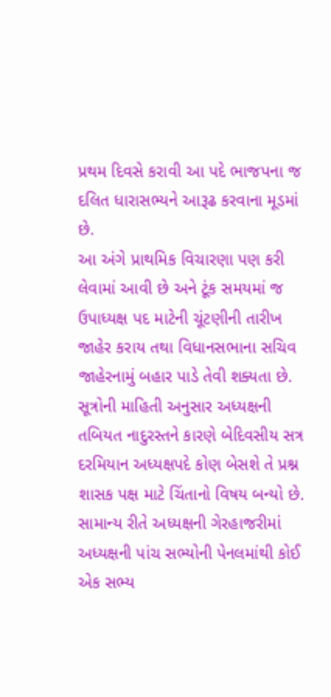પ્રથમ દિવસે કરાવી આ પદે ભાજપના જ દલિત ધારાસભ્યને આરૂઢ કરવાના મૂડમાં છે.
આ અંગે પ્રાથમિક વિચારણા પણ કરી લેવામાં આવી છે અને ટૂંક સમયમાં જ ઉપાધ્યક્ષ પદ માટેની ચૂંટણીની તારીખ જાહેર કરાય તથા વિધાનસભાના સચિવ જાહેરનામું બહાર પાડે તેવી શક્યતા છે.
સૂત્રોની માહિતી અનુસાર અધ્યક્ષની તબિયત નાદુરસ્તને કારણે બેદિવસીય સત્ર દરમિયાન અધ્યક્ષપદે કોણ બેસશે તે પ્રશ્ન શાસક પક્ષ માટે ચિંતાનો વિષય બન્યો છે. સામાન્ય રીતે અધ્યક્ષની ગેરહાજરીમાં અધ્યક્ષની પાંચ સભ્યોની પેનલમાંથી કોઈ એક સભ્ય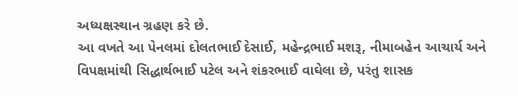અધ્યક્ષસ્થાન ગ્રહણ કરે છે.
આ વખતે આ પેનલમાં દોલતભાઈ દેસાઈ, મહેન્દ્રભાઈ મશરૂ, નીમાબહેન આચાર્ય અને વિપક્ષમાંથી સિદ્ધાર્થભાઈ પટેલ અને શંકરભાઈ વાઘેલા છે, પરંતુ શાસક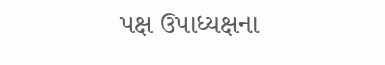પક્ષ ઉપાધ્યક્ષના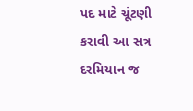પદ માટે ચૂંટણી કરાવી આ સત્ર દરમિયાન જ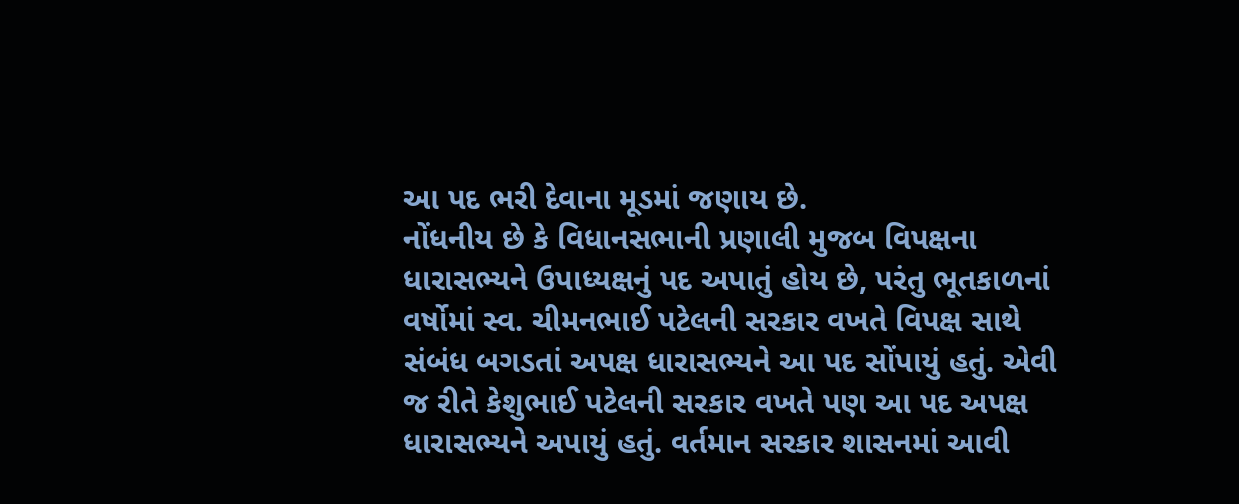આ પદ ભરી દેવાના મૂડમાં જણાય છે.
નોંધનીય છે કે વિધાનસભાની પ્રણાલી મુજબ વિપક્ષના ધારાસભ્યને ઉપાધ્યક્ષનું પદ અપાતું હોય છે, પરંતુ ભૂતકાળનાં વર્ષોમાં સ્વ. ચીમનભાઈ પટેલની સરકાર વખતે વિપક્ષ સાથે સંબંધ બગડતાં અપક્ષ ધારાસભ્યને આ પદ સોંપાયું હતું. એવી જ રીતે કેશુભાઈ પટેલની સરકાર વખતે પણ આ પદ અપક્ષ ધારાસભ્યને અપાયું હતું. વર્તમાન સરકાર શાસનમાં આવી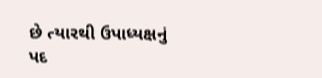છે ત્યારથી ઉપાધ્યક્ષનું પદ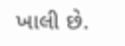ખાલી છે.